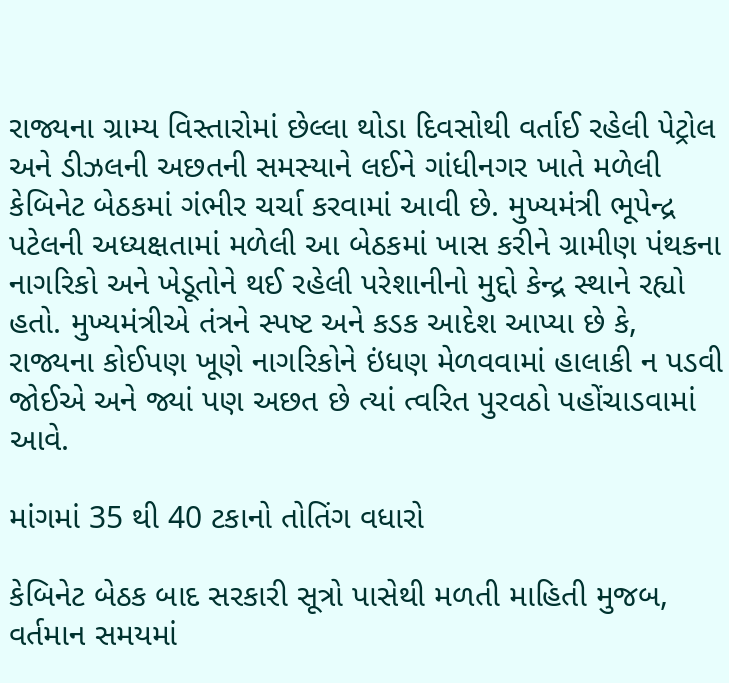રાજ્યના ગ્રામ્ય વિસ્તારોમાં છેલ્લા થોડા દિવસોથી વર્તાઈ રહેલી પેટ્રોલ અને ડીઝલની અછતની સમસ્યાને લઈને ગાંધીનગર ખાતે મળેલી કેબિનેટ બેઠકમાં ગંભીર ચર્ચા કરવામાં આવી છે. મુખ્યમંત્રી ભૂપેન્દ્ર પટેલની અધ્યક્ષતામાં મળેલી આ બેઠકમાં ખાસ કરીને ગ્રામીણ પંથકના નાગરિકો અને ખેડૂતોને થઈ રહેલી પરેશાનીનો મુદ્દો કેન્દ્ર સ્થાને રહ્યો હતો. મુખ્યમંત્રીએ તંત્રને સ્પષ્ટ અને કડક આદેશ આપ્યા છે કે, રાજ્યના કોઈપણ ખૂણે નાગરિકોને ઇંધણ મેળવવામાં હાલાકી ન પડવી જોઈએ અને જ્યાં પણ અછત છે ત્યાં ત્વરિત પુરવઠો પહોંચાડવામાં આવે.

માંગમાં 35 થી 40 ટકાનો તોતિંગ વધારો

કેબિનેટ બેઠક બાદ સરકારી સૂત્રો પાસેથી મળતી માહિતી મુજબ, વર્તમાન સમયમાં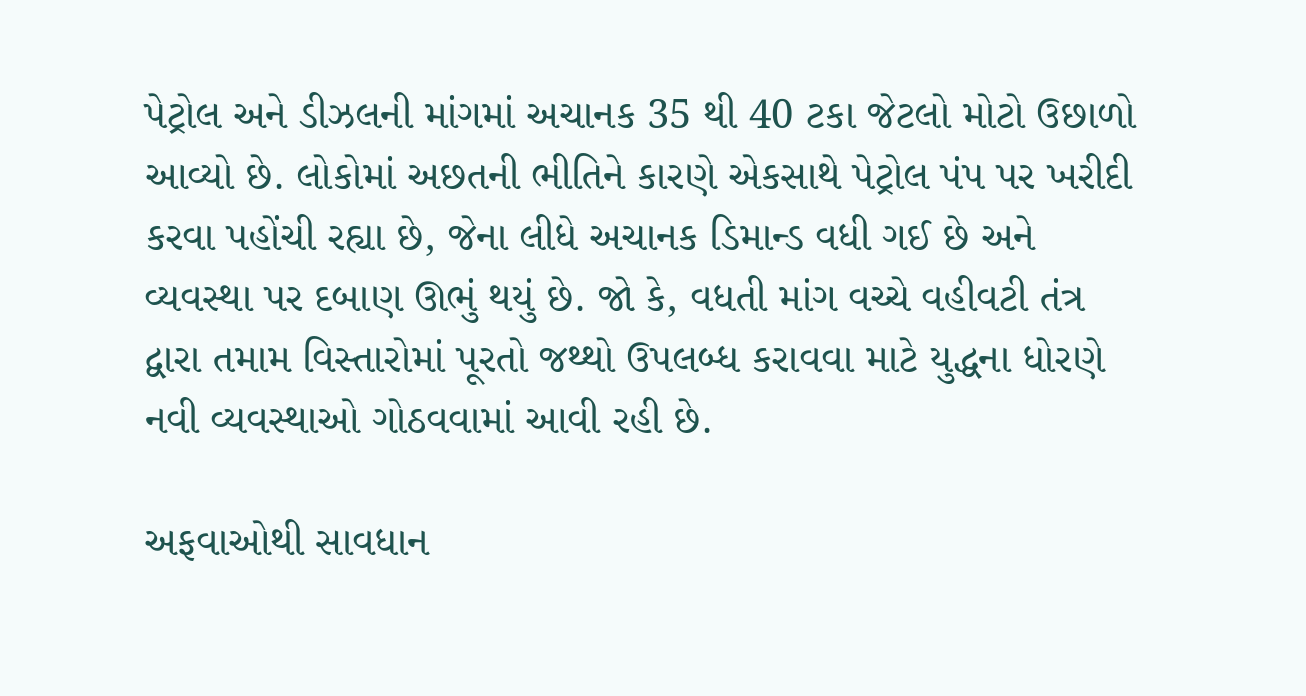પેટ્રોલ અને ડીઝલની માંગમાં અચાનક 35 થી 40 ટકા જેટલો મોટો ઉછાળો આવ્યો છે. લોકોમાં અછતની ભીતિને કારણે એકસાથે પેટ્રોલ પંપ પર ખરીદી કરવા પહોંચી રહ્યા છે, જેના લીધે અચાનક ડિમાન્ડ વધી ગઈ છે અને વ્યવસ્થા પર દબાણ ઊભું થયું છે. જો કે, વધતી માંગ વચ્ચે વહીવટી તંત્ર દ્વારા તમામ વિસ્તારોમાં પૂરતો જથ્થો ઉપલબ્ધ કરાવવા માટે યુદ્ધના ધોરણે નવી વ્યવસ્થાઓ ગોઠવવામાં આવી રહી છે.

અફવાઓથી સાવધાન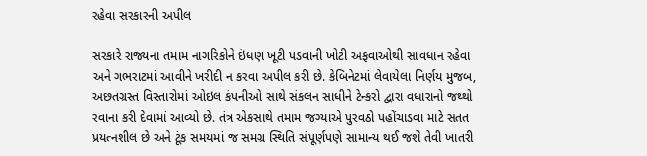રહેવા સરકારની અપીલ

સરકારે રાજ્યના તમામ નાગરિકોને ઇંધણ ખૂટી પડવાની ખોટી અફવાઓથી સાવધાન રહેવા અને ગભરાટમાં આવીને ખરીદી ન કરવા અપીલ કરી છે. કેબિનેટમાં લેવાયેલા નિર્ણય મુજબ, અછતગ્રસ્ત વિસ્તારોમાં ઓઇલ કંપનીઓ સાથે સંકલન સાધીને ટેન્કરો દ્વારા વધારાનો જથ્થો રવાના કરી દેવામાં આવ્યો છે. તંત્ર એકસાથે તમામ જગ્યાએ પુરવઠો પહોંચાડવા માટે સતત પ્રયત્નશીલ છે અને ટૂંક સમયમાં જ સમગ્ર સ્થિતિ સંપૂર્ણપણે સામાન્ય થઈ જશે તેવી ખાતરી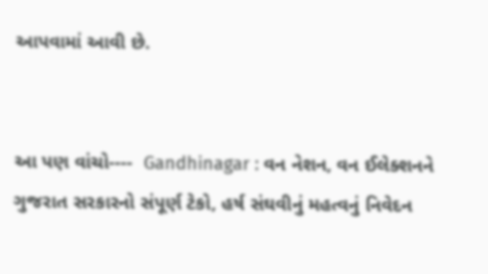આપવામાં આવી છે.


આ પણ વાંચો----  Gandhinagar : વન નેશન, વન ઈલેક્શનને ગુજરાત સરકારનો સંપૂર્ણ ટેકો, હર્ષ સંઘવીનું મહત્વનું નિવેદન